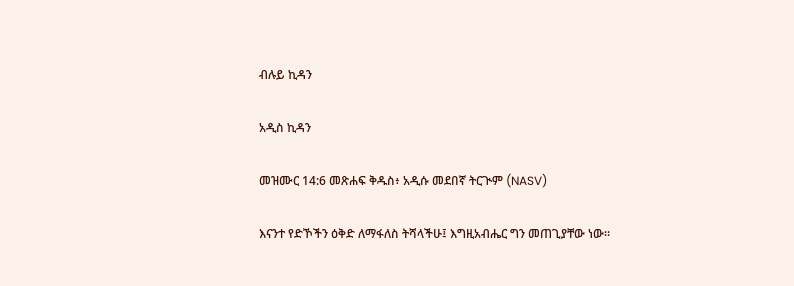ብሉይ ኪዳን

አዲስ ኪዳን

መዝሙር 14:6 መጽሐፍ ቅዱስ፥ አዲሱ መደበኛ ትርጒም (NASV)

እናንተ የድኾችን ዕቅድ ለማፋለስ ትሻላችሁ፤ እግዚአብሔር ግን መጠጊያቸው ነው።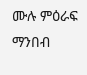ሙሉ ምዕራፍ ማንበብ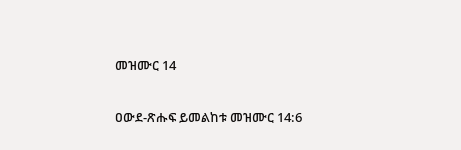መዝሙር 14

ዐውደ-ጽሑፍ ይመልከቱ መዝሙር 14:6